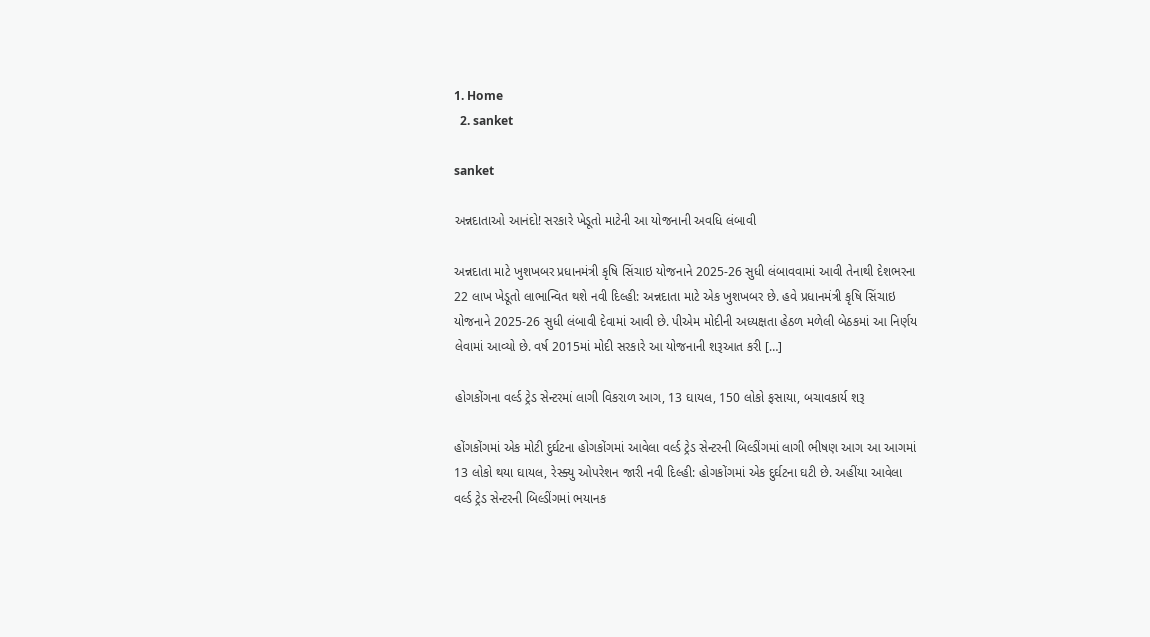1. Home
  2. sanket

sanket

અન્નદાતાઓ આનંદો! સરકારે ખેડૂતો માટેની આ યોજનાની અવધિ લંબાવી

અન્નદાતા માટે ખુશખબર પ્રધાનમંત્રી કૃષિ સિંચાઇ યોજનાને 2025-26 સુધી લંબાવવામાં આવી તેનાથી દેશભરના 22 લાખ ખેડૂતો લાભાન્વિત થશે નવી દિલ્હી: અન્નદાતા માટે એક ખુશખબર છે. હવે પ્રધાનમંત્રી કૃષિ સિંચાઇ યોજનાને 2025-26 સુધી લંબાવી દેવામાં આવી છે. પીએમ મોદીની અધ્યક્ષતા હેઠળ મળેલી બેઠકમાં આ નિર્ણય લેવામાં આવ્યો છે. વર્ષ 2015માં મોદી સરકારે આ યોજનાની શરૂઆત કરી […]

હોગકોંગના વર્લ્ડ ટ્રેડ સેન્ટરમાં લાગી વિકરાળ આગ, 13 ઘાયલ, 150 લોકો ફસાયા, બચાવકાર્ય શરૂ

હોંગકોંગમાં એક મોટી દુર્ઘટના હોગકોંગમાં આવેલા વર્લ્ડ ટ્રેડ સેન્ટરની બિલ્ડીંગમાં લાગી ભીષણ આગ આ આગમાં 13 લોકો થયા ઘાયલ, રેસ્ક્યુ ઓપરેશન જારી નવી દિલ્હી: હોગકોંગમાં એક દુર્ઘટના ઘટી છે. અહીંયા આવેલા વર્લ્ડ ટ્રેડ સેન્ટરની બિલ્ડીંગમાં ભયાનક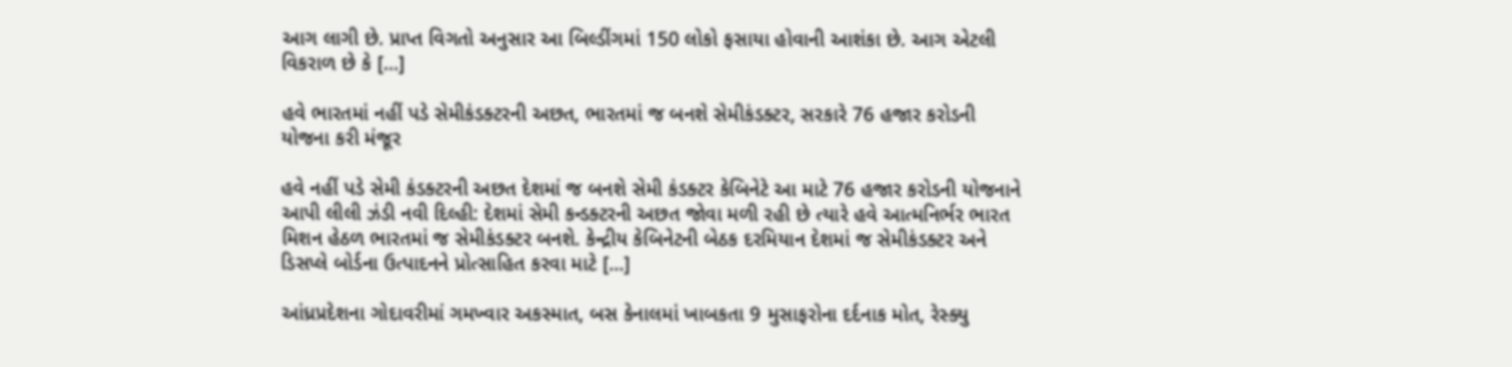આગ લાગી છે. પ્રાપ્ત વિગતો અનુસાર આ બિલ્ડીંગમાં 150 લોકો ફસાયા હોવાની આશંકા છે. આગ એટલી વિકરાળ છે કે […]

હવે ભારતમાં નહીં પડે સેમીકંડક્ટરની અછત, ભારતમાં જ બનશે સેમીકંડક્ટર, સરકારે 76 હજાર કરોડની યોજના કરી મંજૂર

હવે નહીં પડે સેમી કંડક્ટરની અછત દેશમાં જ બનશે સેમી કંડક્ટર કેબિનેટે આ માટે 76 હજાર કરોડની યોજનાને આપી લીલી ઝંડી નવી દિલ્હી: દેશમાં સેમી કન્ડક્ટરની અછત જોવા મળી રહી છે ત્યારે હવે આત્મનિર્ભર ભારત મિશન હેઠળ ભારતમાં જ સેમીકંડક્ટર બનશે. કેન્દ્રીય કેબિનેટની બેઠક દરમિયાન દેશમાં જ સેમીકંડક્ટર અને ડિસપ્લે બોર્ડના ઉત્પાદનને પ્રોત્સાહિત કરવા માટે […]

આંધ્રપ્રદેશના ગોદાવરીમાં ગમખ્વાર અકસ્માત, બસ કેનાલમાં ખાબકતા 9 મુસાફરોના દર્દનાક મોત, રેસ્ક્યુ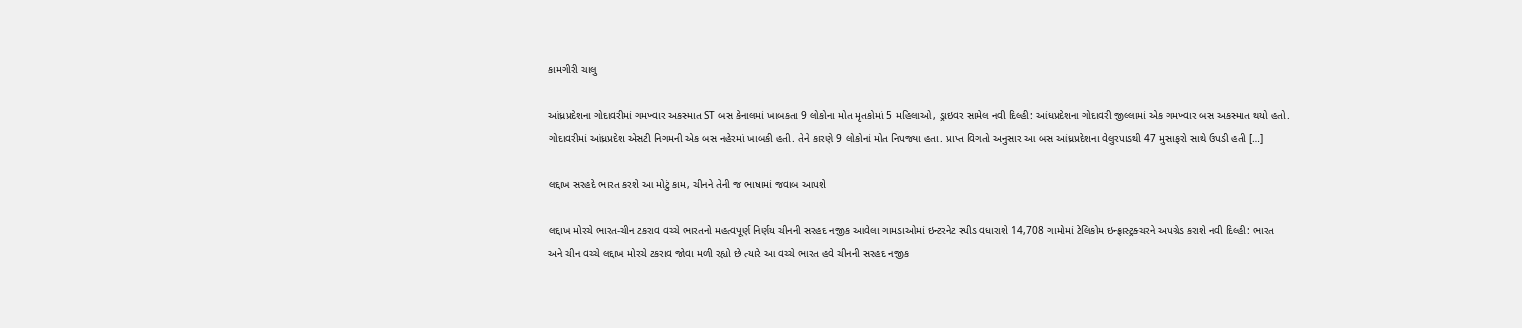કામગીરી ચાલુ

આંધ્રપ્રદેશના ગોદાવરીમાં ગમખ્વાર અકસ્માત ST બસ કેનાલમાં ખાબકતા 9 લોકોના મોત મૃતકોમાં 5 મહિલાઓ, ડ્રાઇવર સામેલ નવી દિલ્હી: આંધપ્રદેશના ગોદાવરી જીલ્લામાં એક ગમખ્વાર બસ અકસ્માત થયો હતો. ગોદાવરીમાં આંધ્રપ્રદેશ એસટી નિગમની એક બસ નહેરમાં ખાબકી હતી. તેને કારણે 9 લોકોનાં મોત નિપજ્યા હતા. પ્રાપ્ત વિગતો અનુસાર આ બસ આંધ્રપ્રદેશના વેલુરપાડથી 47 મુસાફરો સાથે ઉપડી હતી […]

લદ્દાખ સરહદે ભારત કરશે આ મોટું કામ, ચીનને તેની જ ભાષામાં જવાબ આપશે

લદ્દાખ મોરચે ભારત-ચીન ટકરાવ વચ્ચે ભારતનો મહત્વપૂર્ણ નિર્ણય ચીનની સરહદ નજીક આવેલા ગામડાઓમાં ઇન્ટરનેટ સ્પીડ વધારાશે 14,708 ગામોમાં ટેલિકોમ ઇન્ફ્રાસ્ટ્રક્ચરને અપગ્રેડ કરાશે નવી દિલ્હી: ભારત અને ચીન વચ્ચે લદ્દાખ મોરચે ટકરાવ જોવા મળી રહ્યો છે ત્યારે આ વચ્ચે ભારત હવે ચીનની સરહદ નજીક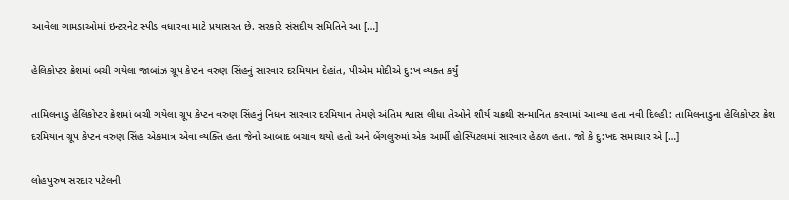આવેલા ગામડાઓમાં ઇન્ટરનેટ સ્પીડ વધારવા માટે પ્રયાસરત છે. સરકારે સંસદીય સમિતિને આ […]

હેલિકોપ્ટર ક્રેશમાં બચી ગયેલા જાબાંઝ ગ્રૂપ કેપ્ટન વરુણ સિંહનું સારવાર દરમિયાન દેહાંત, પીએમ મોદીએ દુ:ખ વ્યક્ત કર્યું

તામિલનાડુ હેલિકોપ્ટર ક્રેશમાં બચી ગયેલા ગ્રૂપ કેપ્ટન વરુણ સિંહનું નિધન સારવાર દરમિયાન તેમણે અંતિમ શ્વાસ લીધા તેઓને શૌર્ય ચક્રથી સન્માનિત કરવામાં આવ્યા હતા નવી દિલ્હી: તામિલનાડુના હેલિકોપ્ટર ક્રેશ દરમિયાન ગ્રૂપ કેપ્ટન વરુણ સિંહ એકમાત્ર એવા વ્યક્તિ હતા જેનો આબાદ બચાવ થયો હતો અને બેંગલુરુમાં એક આર્મી હોસ્પિટલમાં સારવાર હેઠળ હતા. જો કે દુ:ખદ સમાચાર એ […]

લોહપુરુષ સરદાર પટેલની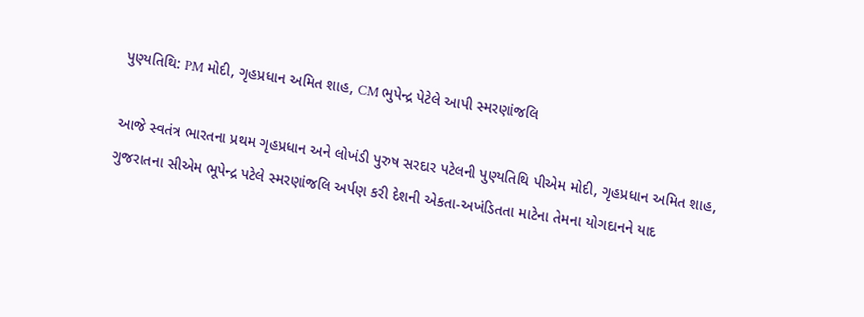પુણ્યતિથિ: PM મોદી, ગૃહપ્રધાન અમિત શાહ, CM ભુપેન્દ્ર પેટેલે આપી સ્મરણાંજલિ

આજે સ્વતંત્ર ભારતના પ્રથમ ગૃહપ્રધાન અને લોખંડી પુરુષ સરદાર પટેલની પુણ્યતિથિ પીએમ મોદી, ગૃહપ્રધાન અમિત શાહ, ગુજરાતના સીએમ ભૂપેન્દ્ર પટેલે સ્મરણાંજલિ અર્પણ કરી દેશની એકતા-અખંડિતતા માટેના તેમના યોગદાનને યાદ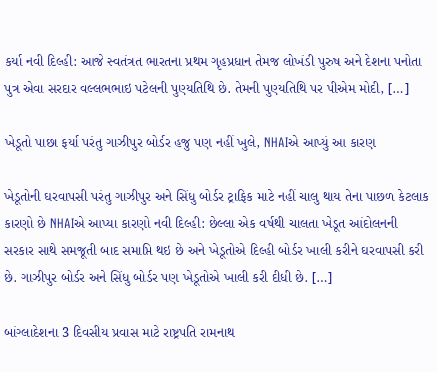કર્યા નવી દિલ્હી: આજે સ્વતંત્રત ભારતના પ્રથમ ગૃહપ્રધાન તેમજ લોખંડી પુરુષ અને દેશના પનોતા પુત્ર એવા સરદાર વલ્લભભાઇ પટેલની પુણ્યતિથિ છે. તેમની પુણ્યતિથિ પર પીએમ મોદી, […]

ખેડૂતો પાછા ફર્યા પરંતુ ગાઝીપુર બોર્ડર હજુ પણ નહીં ખુલે, NHAIએ આપ્યું આ કારણ

ખેડૂતોની ઘરવાપસી પરંતુ ગાઝીપુર અને સિંધુ બોર્ડર ટ્રાફિક માટે નહીં ચાલુ થાય તેના પાછળ કેટલાક કારણો છે NHAIએ આપ્યા કારણો નવી દિલ્હી: છેલ્લા એક વર્ષથી ચાલતા ખેડૂત આંદોલનની સરકાર સાથે સમજૂતી બાદ સમાપ્તિ થઇ છે અને ખેડૂતોએ દિલ્હી બોર્ડર ખાલી કરીને ઘરવાપસી કરી છે. ગાઝીપુર બોર્ડર અને સિંધુ બોર્ડર પણ ખેડૂતોએ ખાલી કરી દીધી છે. […]

બાંગ્લાદેશના 3 દિવસીય પ્રવાસ માટે રાષ્ટ્રપતિ રામનાથ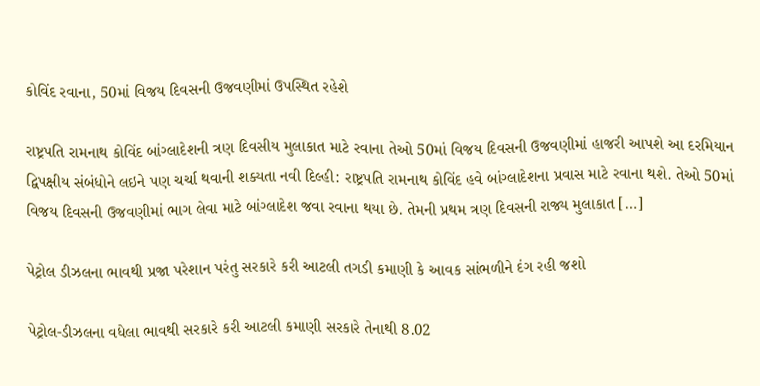કોવિંદ રવાના, 50માં વિજય દિવસની ઉજવણીમાં ઉપસ્થિત રહેશે

રાષ્ટ્રપતિ રામનાથ કોવિંદ બાંગ્લાદેશની ત્રણ દિવસીય મુલાકાત માટે રવાના તેઓ 50માં વિજય દિવસની ઉજવણીમાં હાજરી આપશે આ દરમિયાન દ્વિપક્ષીય સંબંધોને લઇને પણ ચર્ચા થવાની શક્યતા નવી દિલ્હી: રાષ્ટ્રપતિ રામનાથ કોવિંદ હવે બાંગ્લાદેશના પ્રવાસ માટે રવાના થશે. તેઓ 50માં વિજય દિવસની ઉજવણીમાં ભાગ લેવા માટે બાંગ્લાદેશ જવા રવાના થયા છે. તેમની પ્રથમ ત્રણ દિવસની રાજ્ય મુલાકાત […]

પેટ્રોલ ડીઝલના ભાવથી પ્રજા પરેશાન પરંતુ સરકારે કરી આટલી તગડી કમાણી કે આવક સાંભળીને દંગ રહી જશો

પેટ્રોલ-ડીઝલના વધેલા ભાવથી સરકારે કરી આટલી કમાણી સરકારે તેનાથી 8.02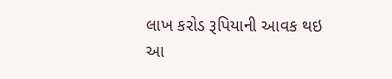લાખ કરોડ રૂપિયાની આવક થઇ આ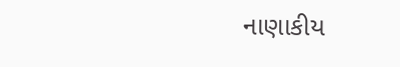નાણાકીય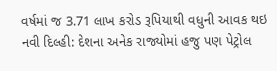વર્ષમાં જ 3.71 લાખ કરોડ રૂપિયાથી વધુની આવક થઇ નવી દિલ્હી: દેશના અનેક રાજ્યોમાં હજુ પણ પેટ્રોલ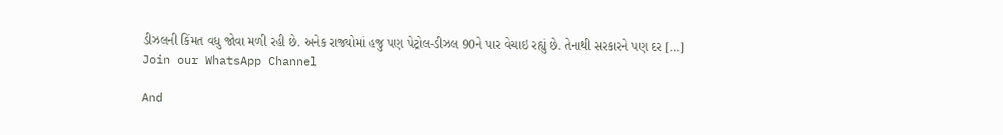ડીઝલની કિંમત વધુ જોવા મળી રહી છે. અનેક રાજ્યોમાં હજુ પણ પેટ્રોલ-ડીઝલ 90ને પાર વેચાઇ રહ્યું છે. તેનાથી સરકારને પણ દર […]
Join our WhatsApp Channel

And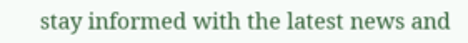stay informed with the latest news and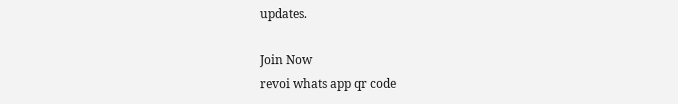updates.

Join Now
revoi whats app qr code